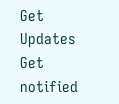Get Updates
Get notified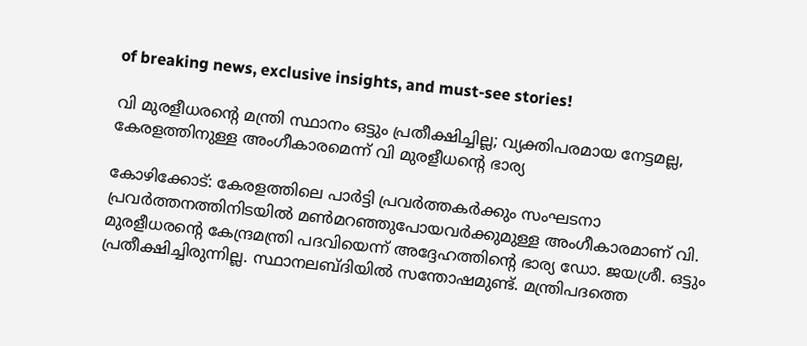of breaking news, exclusive insights, and must-see stories!

വി മുരളീധരന്റെ മന്ത്രി സ്ഥാനം ഒട്ടും പ്രതീക്ഷിച്ചില്ല; വ്യക്തിപരമായ നേട്ടമല്ല, കേരളത്തിനുള്ള അംഗീകാരമെന്ന് വി മുരളീധന്റെ ഭാര്യ

കോഴിക്കോട്: കേരളത്തിലെ പാർട്ടി പ്രവർത്തകർക്കും സംഘടനാ പ്രവർത്തനത്തിനിടയിൽ മൺമറഞ്ഞുപോയവർക്കുമുള്ള അംഗീകാരമാണ് വി. മുരളീധരന്റെ കേന്ദ്രമന്ത്രി പദവിയെന്ന് അദ്ദേഹത്തിന്റെ ഭാര്യ ഡോ. ജയശ്രീ. ഒട്ടും പ്രതീക്ഷിച്ചിരുന്നില്ല. സ്ഥാനലബ്ദിയിൽ സന്തോഷമുണ്ട്. മന്ത്രിപദത്തെ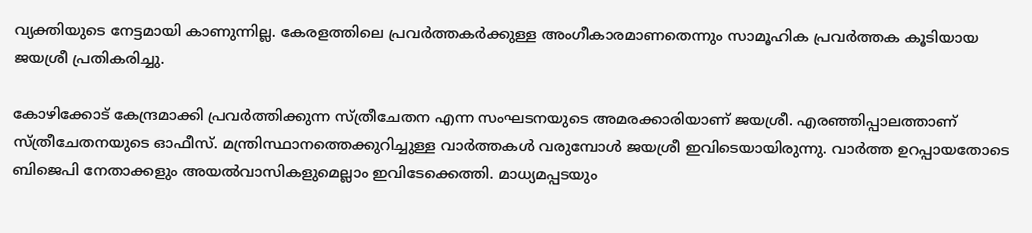വ്യക്തിയുടെ നേട്ടമായി കാണുന്നില്ല. കേരളത്തിലെ പ്രവർത്തകർക്കുള്ള അംഗീകാരമാണതെന്നും സാമൂഹിക പ്രവർത്തക കൂടിയായ ജയശ്രീ പ്രതികരിച്ചു.

കോഴിക്കോട് കേന്ദ്രമാക്കി പ്രവർത്തിക്കുന്ന സ്ത്രീചേതന എന്ന സംഘടനയുടെ അമരക്കാരിയാണ് ജയശ്രീ. എരഞ്ഞിപ്പാലത്താണ് സ്ത്രീചേതനയുടെ ഓഫീസ്. മന്ത്രിസ്ഥാനത്തെക്കുറിച്ചുള്ള വാർത്തകൾ വരുമ്പോൾ ജയശ്രീ ഇവിടെയായിരുന്നു. വാർത്ത ഉറപ്പായതോടെ ബിജെപി നേതാക്കളും അയൽവാസികളുമെല്ലാം ഇവിടേക്കെത്തി. മാധ്യമപ്പടയും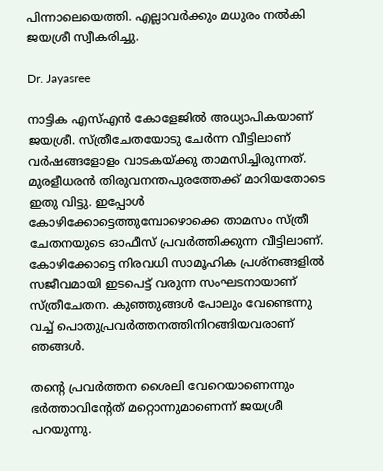പിന്നാലെയെത്തി. എല്ലാവർക്കും മധുരം നൽകി ജയശ്രീ സ്വീകരിച്ചു.

Dr. Jayasree

നാട്ടിക എസ്എൻ കോളേജിൽ അധ്യാപികയാണ് ജയശ്രീ. സ്ത്രീചേതയോടു ചേർന്ന വീട്ടിലാണ് വർഷങ്ങളോളം വാടകയ്ക്കു താമസിച്ചിരുന്നത്. മുരളീധരൻ തിരുവനന്തപുരത്തേക്ക് മാറിയതോടെ ഇതു വിട്ടു. ഇപ്പോൾ കോഴിക്കോട്ടെത്തുമ്പോഴൊക്കെ താമസം സ്ത്രീ ചേതനയുടെ ഓഫീസ് പ്രവർത്തിക്കുന്ന വീട്ടിലാണ്. കോഴിക്കോട്ടെ നിരവധി സാമൂഹിക പ്രശ്‌നങ്ങളിൽ സജീവമായി ഇടപെട്ട് വരുന്ന സംഘടനായാണ് സ്ത്രീചേതന. കുഞ്ഞുങ്ങൾ പോലും വേണ്ടെന്നു വച്ച് പൊതുപ്രവർത്തനത്തിനിറങ്ങിയവരാണ് ഞങ്ങൾ.

തന്റെ പ്രവർത്തന ശൈലി വേറെയാണെന്നും ഭർത്താവിന്റേത് മറ്റൊന്നുമാണെന്ന് ജയശ്രീ പറയുന്നു.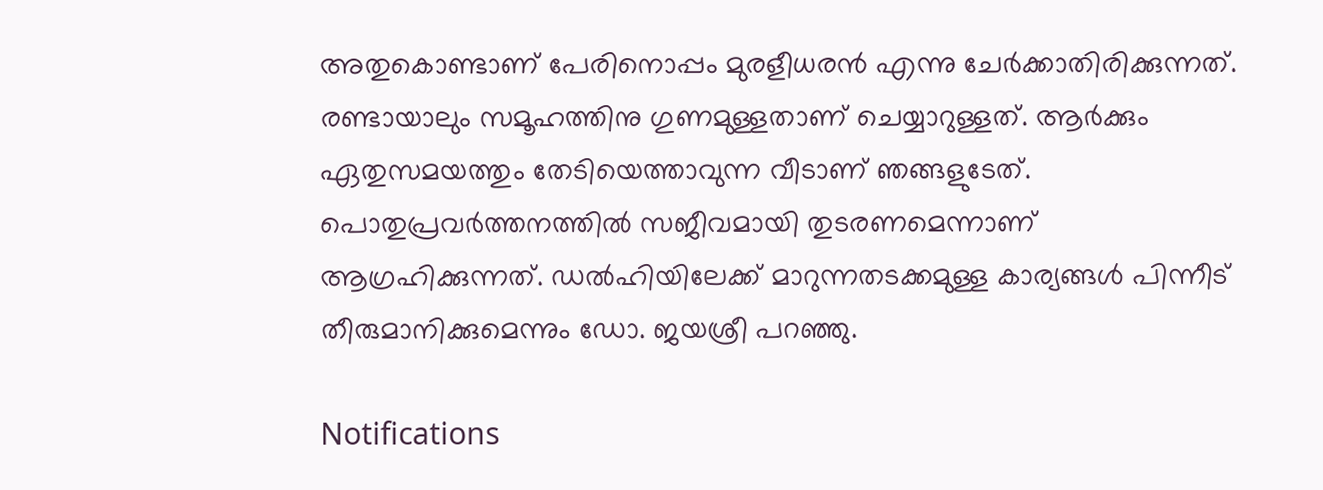അതുകൊണ്ടാണ് പേരിനൊപ്പം മുരളീധരൻ എന്നു ചേർക്കാതിരിക്കുന്നത്. രണ്ടായാലും സമൂഹത്തിനു ഗുണമുള്ളതാണ് ചെയ്യാറുള്ളത്. ആർക്കും ഏതുസമയത്തും തേടിയെത്താവുന്ന വീടാണ് ഞങ്ങളുടേത്. പൊതുപ്രവർത്തനത്തിൽ സജീവമായി തുടരണമെന്നാണ് ആഗ്രഹിക്കുന്നത്. ഡൽഹിയിലേക്ക് മാറുന്നതടക്കമുള്ള കാര്യങ്ങൾ പിന്നീട് തീരുമാനിക്കുമെന്നും ഡോ. ജയശ്രീ പറഞ്ഞു.

Notifications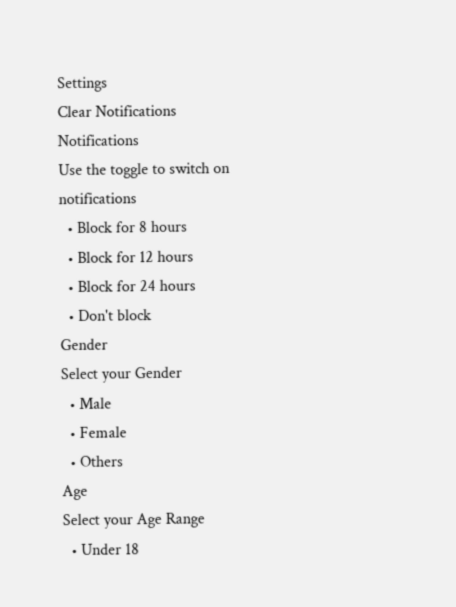Settings
Clear Notifications
Notifications
Use the toggle to switch on notifications
  • Block for 8 hours
  • Block for 12 hours
  • Block for 24 hours
  • Don't block
Gender
Select your Gender
  • Male
  • Female
  • Others
Age
Select your Age Range
  • Under 18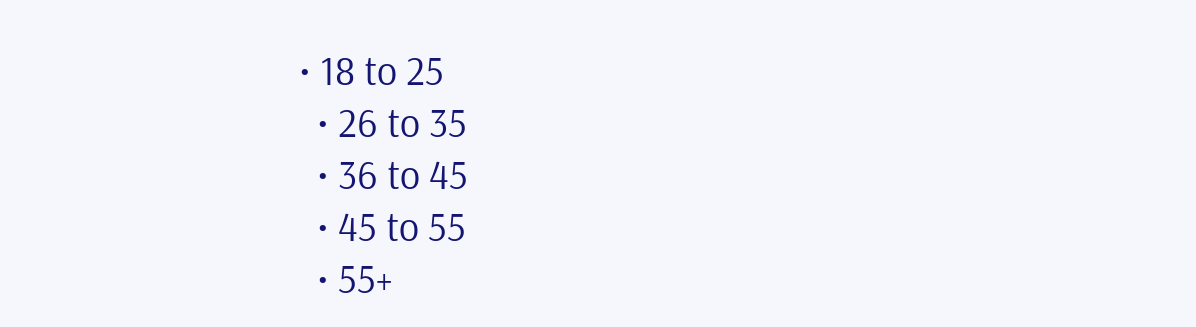• 18 to 25
  • 26 to 35
  • 36 to 45
  • 45 to 55
  • 55+